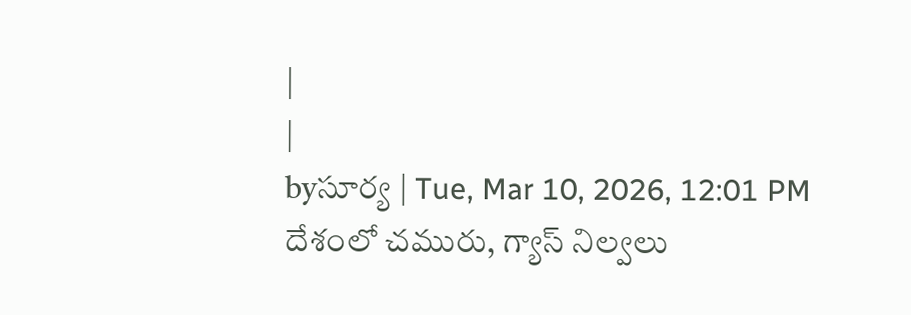|
|
byసూర్య | Tue, Mar 10, 2026, 12:01 PM
దేశంలో చమురు, గ్యాస్ నిల్వలు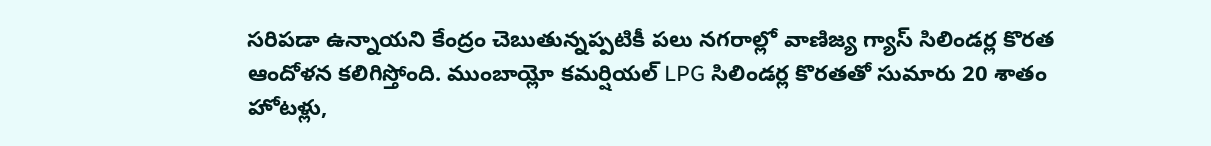సరిపడా ఉన్నాయని కేంద్రం చెబుతున్నప్పటికీ పలు నగరాల్లో వాణిజ్య గ్యాస్ సిలిండర్ల కొరత ఆందోళన కలిగిస్తోంది. ముంబాయ్లో కమర్షియల్ LPG సిలిండర్ల కొరతతో సుమారు 20 శాతం హోటళ్లు,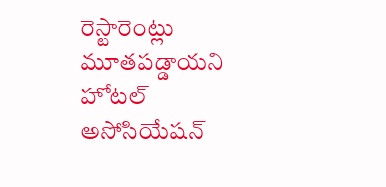రెస్టారెంట్లు మూతపడ్డాయని హోటల్ అసోసియేషన్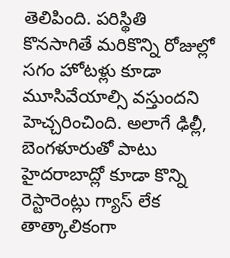తెలిపింది. పరిస్థితి కొనసాగితే మరికొన్ని రోజుల్లో సగం హోటళ్లు కూడా మూసివేయాల్సి వస్తుందని హెచ్చరించింది. అలాగే ఢిల్లీ, బెంగళూరుతో పాటు హైదరాబాద్లో కూడా కొన్ని రెస్టారెంట్లు గ్యాస్ లేక తాత్కాలికంగా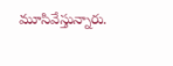మూసివేస్తున్నారు.